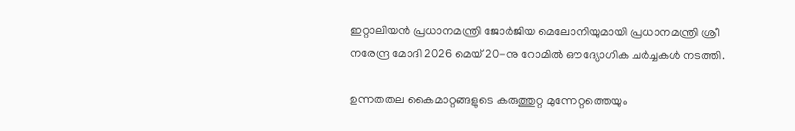ഇറ്റാലിയൻ പ്രധാനമന്ത്രി ജോർജിയ മെലോനിയുമായി പ്രധാനമന്ത്രി ശ്രീ നരേന്ദ്ര മോദി 2026 മെയ് 20-നു റോമിൽ ഔദ്യോഗിക ചർച്ചകൾ നടത്തി.

ഉന്നതതല കൈമാറ്റങ്ങളുടെ കരുത്തുറ്റ മുന്നേറ്റത്തെയും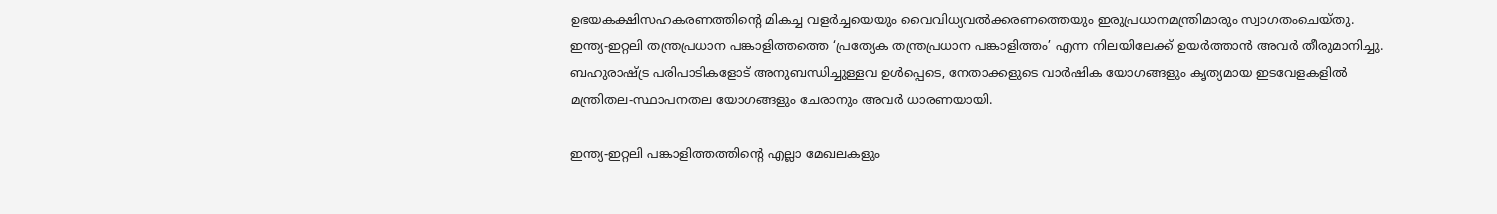ഉഭയകക്ഷിസഹകരണത്തിന്റെ മികച്ച വളർച്ചയെയും വൈവിധ്യവൽക്കരണത്തെയും ഇരുപ്രധാനമന്ത്രിമാരും സ്വാഗതംചെയ്തു. ഇന്ത്യ-ഇറ്റലി തന്ത്രപ്രധാന പങ്കാളിത്തത്തെ ‘പ്രത്യേക തന്ത്രപ്രധാന പങ്കാളിത്തം’ എന്ന നിലയിലേക്ക് ഉയർത്താൻ അവർ തീരുമാനിച്ചു. ബഹുരാഷ്ട്ര പരിപാടികളോട് അനുബന്ധിച്ചുള്ളവ ഉൾപ്പെടെ, നേതാക്കളുടെ വാർഷിക യോഗങ്ങളും കൃത്യമായ ഇടവേളകളിൽ മന്ത്രിതല-സ്ഥാപനതല യോഗങ്ങളും ചേരാനും അവർ ധാരണയായി.

ഇന്ത്യ-ഇറ്റലി പങ്കാളിത്തത്തിന്റെ എല്ലാ മേഖലകളും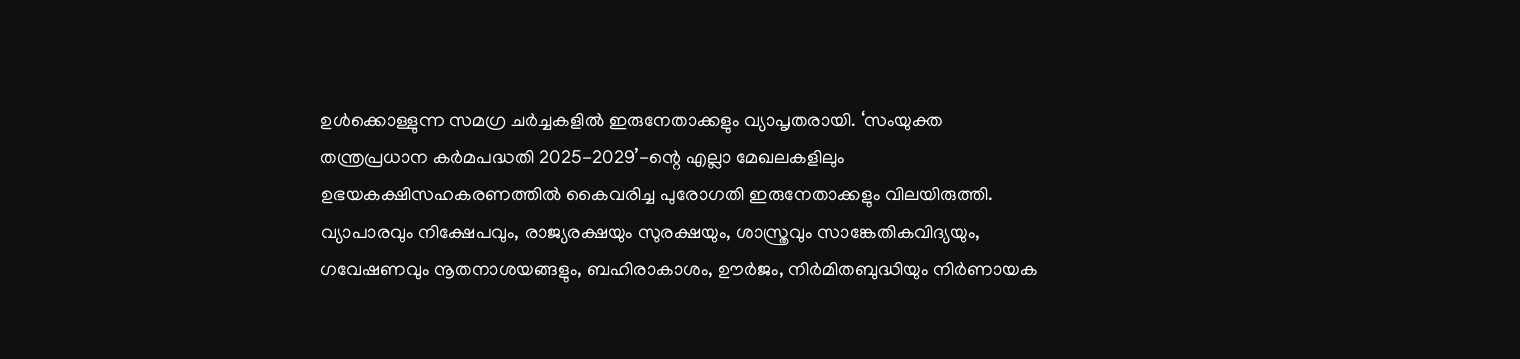ഉൾക്കൊള്ളുന്ന സമഗ്ര ചർച്ചകളിൽ ഇരുനേതാക്കളും വ്യാപൃതരായി. ‘സംയുക്ത തന്ത്രപ്രധാന കർമപദ്ധതി 2025-2029’-ന്റെ എല്ലാ മേഖലകളിലും ഉഭയകക്ഷിസഹകരണത്തിൽ കൈവരിച്ച പുരോഗതി ഇരുനേതാക്കളും വിലയിരുത്തി. വ്യാപാരവും നിക്ഷേപവും, രാജ്യരക്ഷയും സുരക്ഷയും, ശാസ്ത്രവും സാങ്കേതികവിദ്യയും, ഗവേഷണവും നൂതനാശയങ്ങളും, ബഹിരാകാശം, ഊർജം, നിർമിതബുദ്ധിയും നിർണായക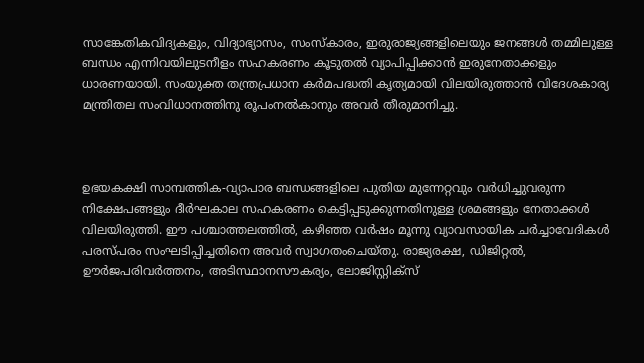സാങ്കേതികവിദ്യകളും, വിദ്യാഭ്യാസം, സംസ്കാരം, ഇരുരാജ്യങ്ങളിലെയും ജനങ്ങൾ തമ്മിലുള്ള ബന്ധം എന്നിവയിലുടനീളം സഹകരണം കൂടുതൽ വ്യാപിപ്പിക്കാൻ ഇരുനേതാക്കളും ധാരണയായി. സംയുക്ത തന്ത്രപ്രധാന കർമപദ്ധതി കൃത്യമായി വിലയിരുത്താൻ വിദേശകാര്യ മന്ത്രിതല സംവിധാനത്തിനു രൂപംനൽകാനും അവർ തീരുമാനിച്ചു.



ഉഭയകക്ഷി സാമ്പത്തിക-വ്യാപാര ബന്ധങ്ങളിലെ പുതിയ മുന്നേറ്റവും വർധിച്ചുവരുന്ന നിക്ഷേപങ്ങളും ദീർഘകാല സഹകരണം കെട്ടിപ്പടുക്കുന്നതിനുള്ള ശ്രമങ്ങളും നേതാക്കൾ വിലയിരുത്തി. ഈ പശ്ചാത്തലത്തിൽ, കഴിഞ്ഞ വർഷം മൂന്നു വ്യാവസായിക ചർച്ചാവേദികൾ പരസ്പരം സംഘടിപ്പിച്ചതിനെ അവർ സ്വാഗതംചെയ്തു. രാജ്യരക്ഷ, ഡിജിറ്റൽ, ഊർജപരിവർത്തനം, അടിസ്ഥാനസൗകര്യം, ലോജിസ്റ്റിക്സ്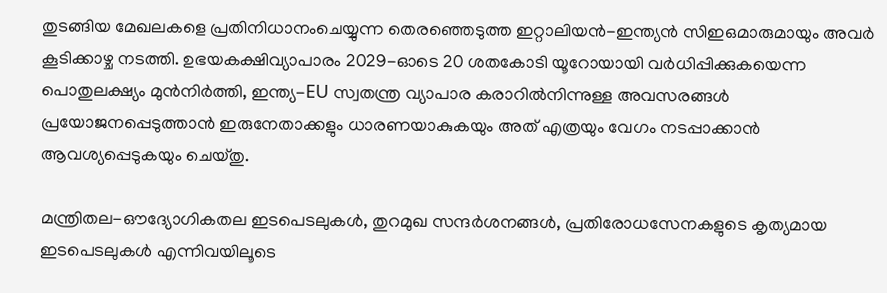തുടങ്ങിയ മേഖലകളെ പ്രതിനിധാനംചെയ്യുന്ന തെരഞ്ഞെടുത്ത ഇറ്റാലിയൻ-ഇന്ത്യൻ സിഇഒമാരുമായും അവർ കൂടിക്കാഴ്ച നടത്തി. ഉഭയകക്ഷിവ്യാപാരം 2029-ഓടെ 20 ശതകോടി യൂറോയായി വർധിപ്പിക്കുകയെന്ന പൊതുലക്ഷ്യം മുൻനിർത്തി, ഇന്ത്യ-EU സ്വതന്ത്ര വ്യാപാര കരാറിൽനിന്നുള്ള അവസരങ്ങൾ പ്രയോജനപ്പെടുത്താൻ ഇരുനേതാക്കളും ധാരണയാകുകയും അത് എത്രയും വേഗം നടപ്പാക്കാൻ ആവശ്യപ്പെടുകയും ചെയ്തു.

മന്ത്രിതല-ഔദ്യോഗികതല ഇടപെടലുകൾ, തുറമുഖ സന്ദർശനങ്ങൾ, പ്രതിരോധസേനകളുടെ കൃത്യമായ ഇടപെടലുകൾ എന്നിവയിലൂടെ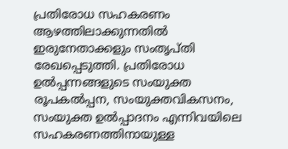പ്രതിരോധ സഹകരണം ആഴത്തിലാക്കുന്നതിൽ ഇരുനേതാക്കളും സംതൃപ്തി രേഖപ്പെടുത്തി. പ്രതിരോധ ഉൽപ്പന്നങ്ങളുടെ സംയുക്ത രൂപകൽപ്പന, സംയുക്തവികസനം, സംയുക്ത ഉൽപ്പാദനം എന്നിവയിലെ സഹകരണത്തിനായുള്ള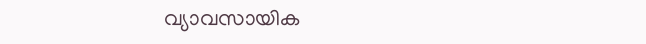വ്യാവസായിക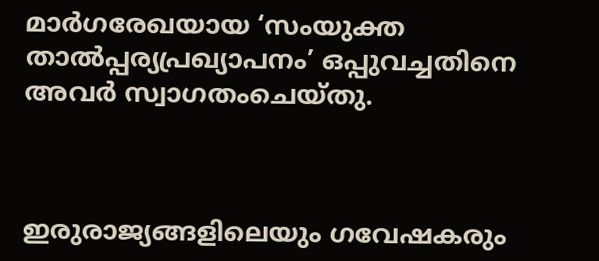മാർഗരേഖയായ ‘സംയുക്ത താൽപ്പര്യപ്രഖ്യാപനം’ ഒപ്പുവച്ചതിനെ അവർ സ്വാഗതംചെയ്തു.



ഇരുരാജ്യങ്ങളിലെയും ഗവേഷകരും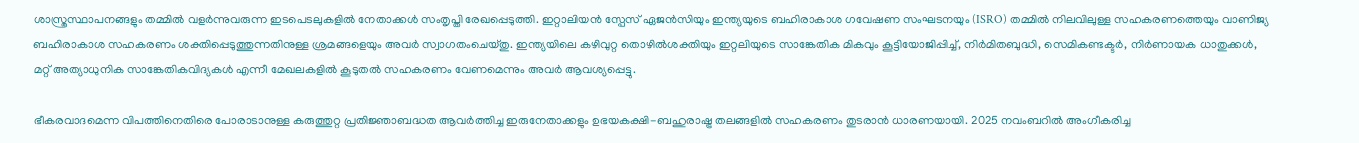ശാസ്ത്രസ്ഥാപനങ്ങളും തമ്മിൽ വളർന്നുവരുന്ന ഇടപെടലുകളിൽ നേതാക്കൾ സംതൃപ്തി രേഖപ്പെടുത്തി. ഇറ്റാലിയൻ സ്പേസ് ഏജൻസിയും ഇന്ത്യയുടെ ബഹിരാകാശ ഗവേഷണ സംഘടനയും (ISRO) തമ്മിൽ നിലവിലുള്ള സഹകരണത്തെയും വാണിജ്യ ബഹിരാകാശ സഹകരണം ശക്തിപ്പെടുത്തുന്നതിനുള്ള ശ്രമങ്ങളെയും അവർ സ്വാഗതംചെയ്തു. ഇന്ത്യയിലെ കഴിവുറ്റ തൊഴിൽശക്തിയും ഇറ്റലിയുടെ സാങ്കേതിക മികവും കൂട്ടിയോജിപ്പിച്ച്, നിർമിതബുദ്ധി, സെമികണ്ടക്ടർ, നിർണായക ധാതുക്കൾ, മറ്റ് അത്യാധുനിക സാങ്കേതികവിദ്യകൾ എന്നീ മേഖലകളിൽ കൂടുതൽ സഹകരണം വേണമെന്നും അവർ ആവശ്യപ്പെട്ടു.

ഭീകരവാദമെന്ന വിപത്തിനെതിരെ പോരാടാനുള്ള കരുത്തുറ്റ പ്രതിജ്ഞാബദ്ധത ആവർത്തിച്ച ഇരുനേതാക്കളും ഉഭയകക്ഷി-ബഹുരാഷ്ട്ര തലങ്ങളിൽ സഹകരണം തുടരാൻ ധാരണയായി. 2025 നവംബറിൽ അംഗീകരിച്ച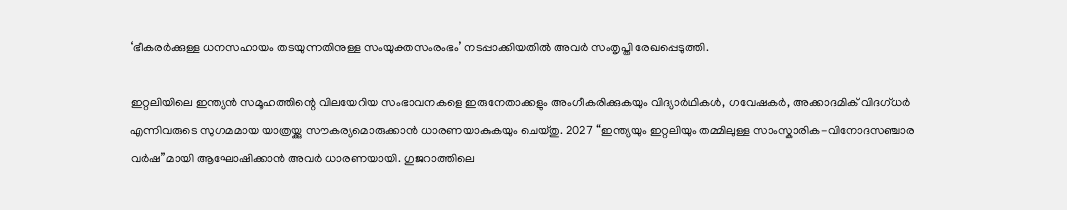‘ഭീകരർക്കുള്ള ധനസഹായം തടയുന്നതിനുള്ള സംയുക്തസംരംഭം’ നടപ്പാക്കിയതിൽ അവർ സംതൃപ്തി രേഖപ്പെടുത്തി.

ഇറ്റലിയിലെ ഇന്ത്യൻ സമൂഹത്തിന്റെ വിലയേറിയ സംഭാവനകളെ ഇരുനേതാക്കളും അംഗീകരിക്കുകയും വിദ്യാർഥികൾ, ഗവേഷകർ, അക്കാദമിക് വിദഗ്ധർ എന്നിവരുടെ സുഗമമായ യാത്രയ്ക്കു സൗകര്യമൊരുക്കാൻ ധാരണയാകുകയും ചെയ്തു. 2027 “ഇന്ത്യയും ഇറ്റലിയും തമ്മിലുള്ള സാംസ്കാരിക-വിനോദസഞ്ചാര വർഷ”മായി ആഘോഷിക്കാൻ അവർ ധാരണയായി. ഗുജറാത്തിലെ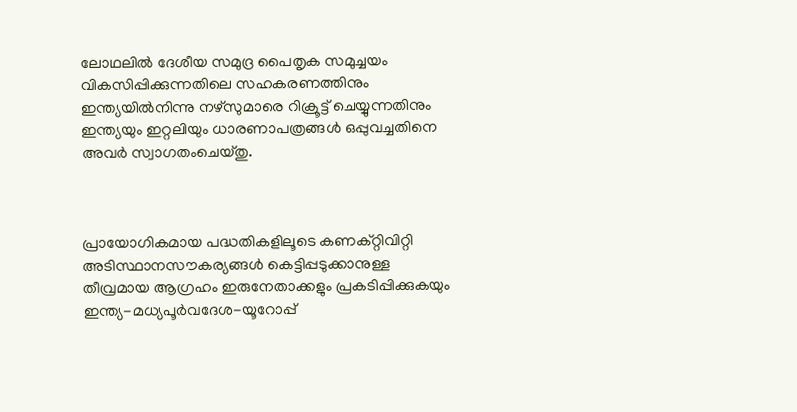ലോഥലിൽ ദേശീയ സമുദ്ര പൈതൃക സമുച്ചയം വികസിപ്പിക്കുന്നതിലെ സഹകരണത്തിനും ഇന്ത്യയിൽനിന്നു നഴ്സുമാരെ റിക്രൂട്ട് ചെയ്യുന്നതിനും ഇന്ത്യയും ഇറ്റലിയും ധാരണാപത്രങ്ങൾ ഒപ്പുവച്ചതിനെ അവർ സ്വാഗതംചെയ്തു.



പ്രായോഗികമായ പദ്ധതികളിലൂടെ കണക്റ്റിവിറ്റി അടിസ്ഥാനസൗകര്യങ്ങൾ കെട്ടിപ്പടുക്കാനുള്ള തീവ്രമായ ആഗ്രഹം ഇരുനേതാക്കളും പ്രകടിപ്പിക്കുകയും ഇന്ത്യ-മധ്യപൂർവദേശ-യൂറോപ്പ്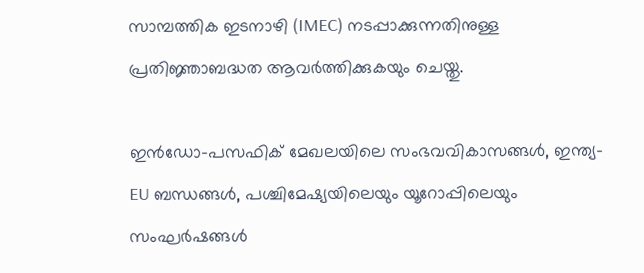സാമ്പത്തിക ഇടനാഴി (IMEC) നടപ്പാക്കുന്നതിനുള്ള പ്രതിജ്ഞാബദ്ധത ആവർത്തിക്കുകയും ചെയ്തു.

ഇൻഡോ-പസഫിക് മേഖലയിലെ സംഭവവികാസങ്ങൾ, ഇന്ത്യ-EU ബന്ധങ്ങൾ, പശ്ചിമേഷ്യയിലെയും യൂറോപ്പിലെയും സംഘർഷങ്ങൾ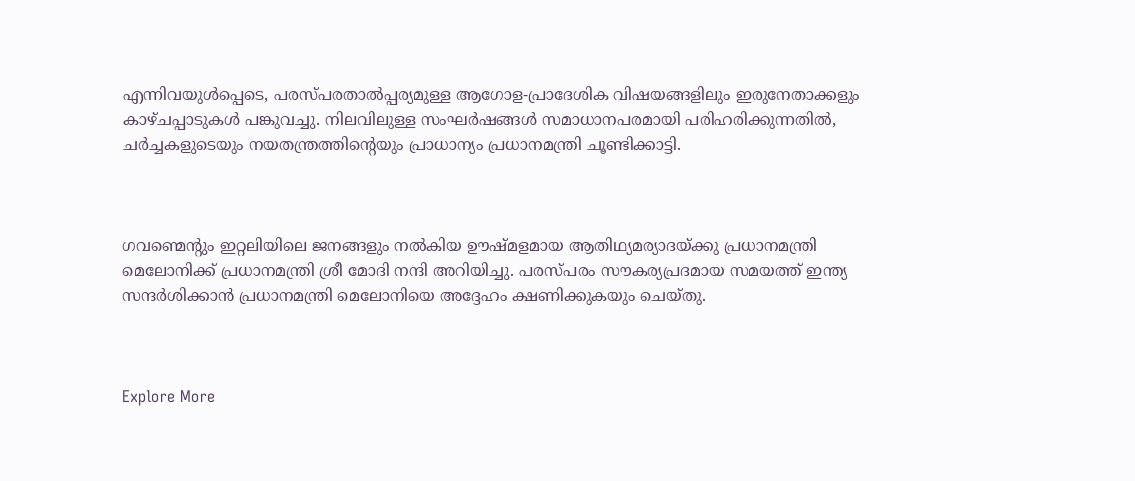എന്നിവയുൾപ്പെടെ, പരസ്പരതാൽപ്പര്യമുള്ള ആഗോള-പ്രാദേശിക വിഷയങ്ങളിലും ഇരുനേതാക്കളും കാഴ്ചപ്പാടുകൾ പങ്കുവച്ചു. നിലവിലുള്ള സംഘർഷങ്ങൾ സമാധാനപരമായി പരിഹരിക്കുന്നതിൽ, ചർച്ചകളുടെയും നയതന്ത്രത്തിന്റെയും പ്രാധാന്യം പ്രധാനമന്ത്രി ചൂണ്ടിക്കാട്ടി.



ഗവണ്മെന്റും ഇറ്റലിയിലെ ജനങ്ങളും നൽകിയ ഊഷ്മളമായ ആതിഥ്യമര്യാദയ്ക്കു പ്രധാനമന്ത്രി മെലോനിക്ക് പ്രധാനമന്ത്രി ശ്രീ മോദി നന്ദി അറിയിച്ചു. പരസ്പരം സൗകര്യപ്രദമായ സമയത്ത് ഇന്ത്യ സന്ദർശിക്കാൻ പ്രധാനമന്ത്രി മെലോനിയെ അദ്ദേഹം ക്ഷണിക്കുകയും ചെയ്തു.



Explore More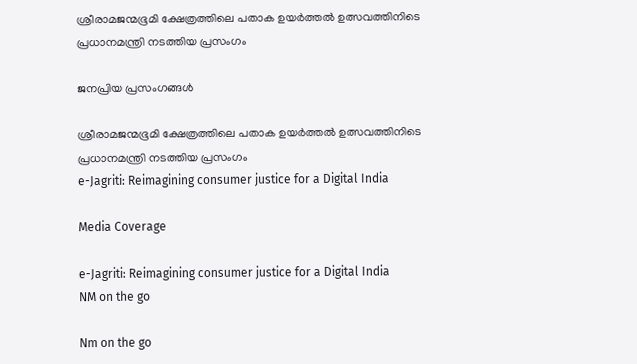ശ്രീരാമജന്മഭൂമി ക്ഷേത്രത്തിലെ പതാക ഉയർത്തൽ ഉത്സവത്തിനിടെ പ്രധാനമന്ത്രി നടത്തിയ പ്രസംഗം

ജനപ്രിയ പ്രസംഗങ്ങൾ

ശ്രീരാമജന്മഭൂമി ക്ഷേത്രത്തിലെ പതാക ഉയർത്തൽ ഉത്സവത്തിനിടെ പ്രധാനമന്ത്രി നടത്തിയ പ്രസംഗം
e-Jagriti: Reimagining consumer justice for a Digital India

Media Coverage

e-Jagriti: Reimagining consumer justice for a Digital India
NM on the go

Nm on the go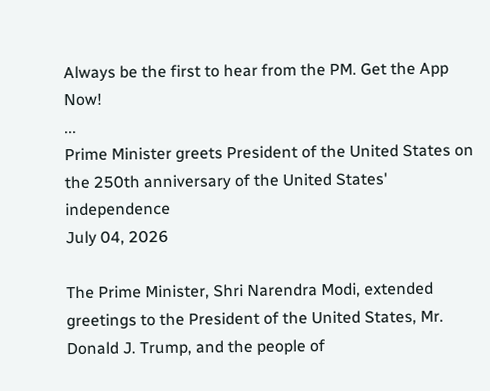Always be the first to hear from the PM. Get the App Now!
...
Prime Minister greets President of the United States on the 250th anniversary of the United States' independence
July 04, 2026

The Prime Minister, Shri Narendra Modi, extended greetings to the President of the United States, Mr. Donald J. Trump, and the people of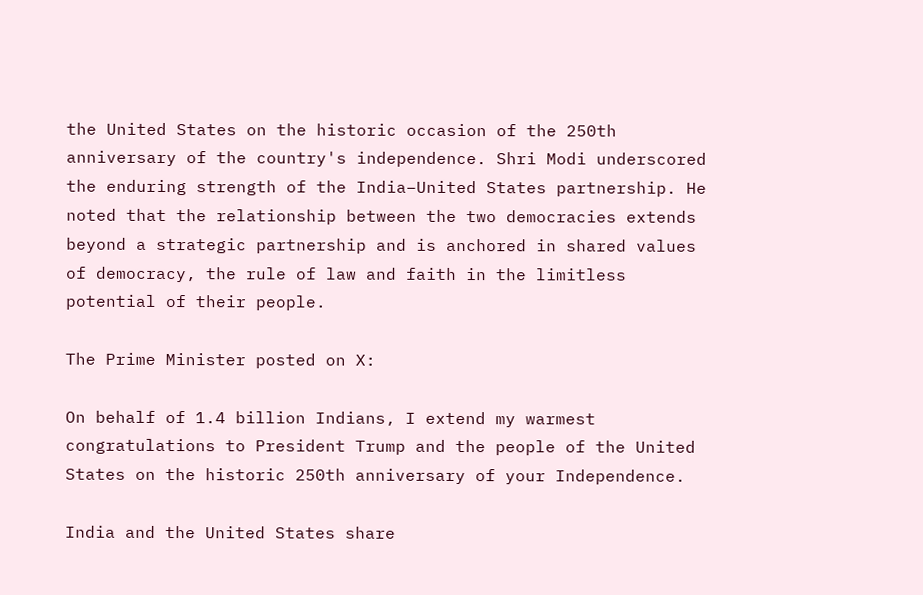the United States on the historic occasion of the 250th anniversary of the country's independence. Shri Modi underscored the enduring strength of the India–United States partnership. He noted that the relationship between the two democracies extends beyond a strategic partnership and is anchored in shared values of democracy, the rule of law and faith in the limitless potential of their people.

The Prime Minister posted on X:

On behalf of 1.4 billion Indians, I extend my warmest congratulations to President Trump and the people of the United States on the historic 250th anniversary of your Independence.

India and the United States share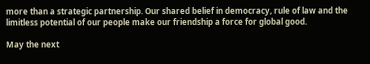more than a strategic partnership. Our shared belief in democracy, rule of law and the limitless potential of our people make our friendship a force for global good.

May the next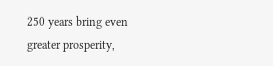250 years bring even greater prosperity,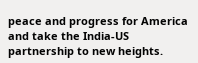peace and progress for America and take the India-US partnership to new heights.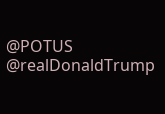@POTUS
@realDonaldTrump